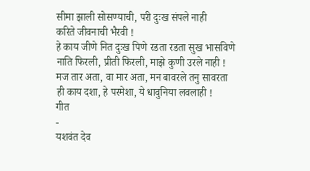सीमा झाली सोसण्याची, परी दुःख संपले नाही
करिते जीवनाची भैरवी !
हे काय जीणे नित दुःख पिणे रडता रडता सुख भासविणे
नाति फिरली, प्रीती फिरली, माझे कुणी उरले नाही !
मज तार अता, वा मार अता, मन बावरले तनु सावरता
ही काय दशा, हे परमेशा, ये धावुनिया लवलाही !
गीत
-
यशवंत देव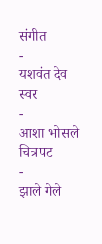संगीत
-
यशवंत देव
स्वर
-
आशा भोसले
चित्रपट
-
झाले गेले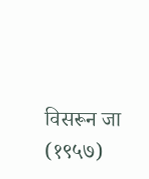विसरून जा (१९५७)